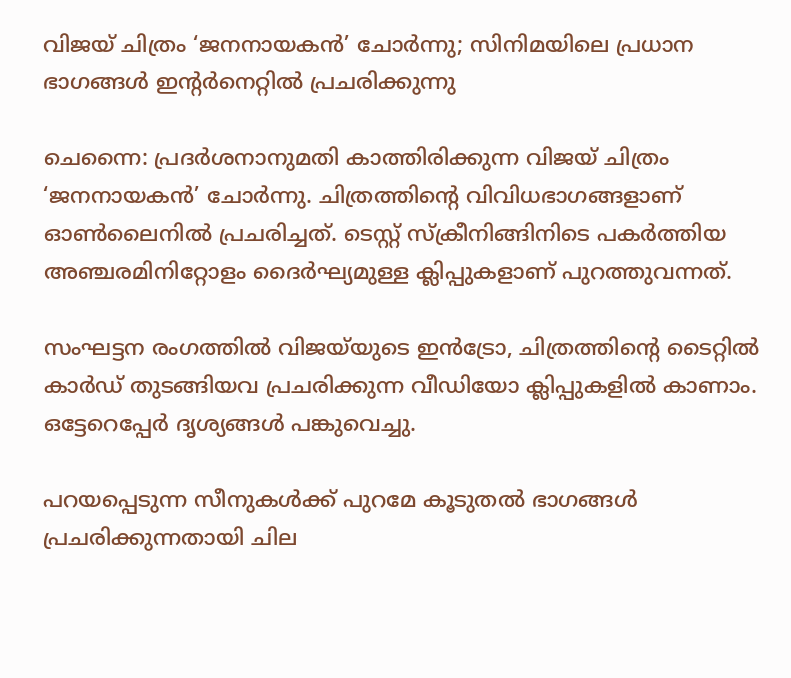വിജയ് ചിത്രം ‘ജനനായകൻ’ ചോർന്നു; സിനിമയിലെ പ്രധാന ഭാഗങ്ങൾ ഇന്റർനെറ്റിൽ പ്രചരിക്കുന്നു

ചെന്നൈ: പ്രദർശനാനുമതി കാത്തിരിക്കുന്ന വിജയ് ചിത്രം ‘ജനനായകൻ’ ചോർന്നു. ചിത്രത്തിന്റെ വിവിധഭാഗങ്ങളാണ് ഓൺലൈനിൽ പ്രചരിച്ചത്. ടെസ്റ്റ് സ്‌ക്രീനിങ്ങിനിടെ പകർത്തിയ അഞ്ചരമിനിറ്റോളം ദൈർഘ്യമുള്ള ക്ലിപ്പുകളാണ് പുറത്തുവന്നത്.

സംഘട്ടന രംഗത്തിൽ വിജയ്‌യുടെ ഇൻട്രോ, ചിത്രത്തിന്റെ ടൈറ്റിൽ കാർഡ് തുടങ്ങിയവ പ്രചരിക്കുന്ന വീഡിയോ ക്ലിപ്പുകളിൽ കാണാം. ഒട്ടേറെപ്പേർ ദൃശ്യങ്ങൾ പങ്കുവെച്ചു.

പറയപ്പെടുന്ന സീനുകൾക്ക് പുറമേ കൂടുതൽ ഭാഗങ്ങൾ പ്രചരിക്കുന്നതായി ചില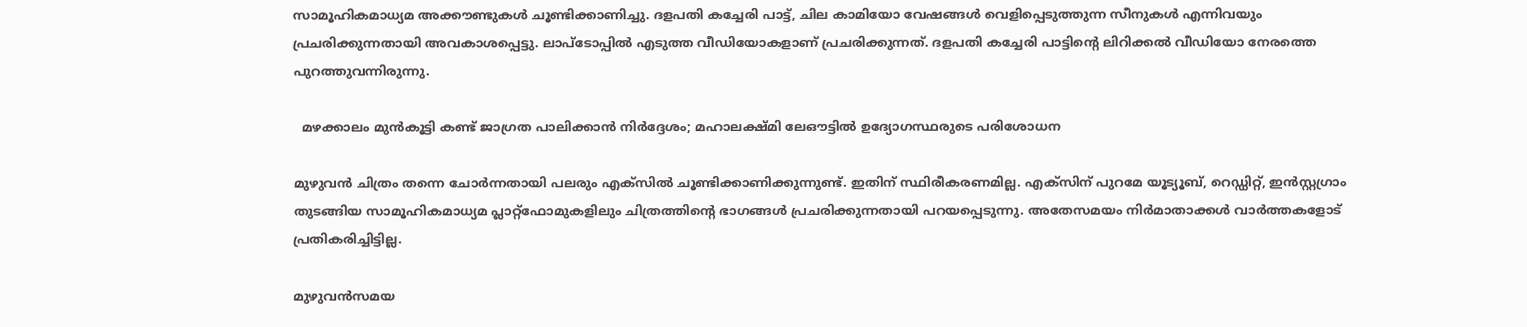സാമൂഹികമാധ്യമ അക്കൗണ്ടുകൾ ചൂണ്ടിക്കാണിച്ചു. ദളപതി കച്ചേരി പാട്ട്, ചില കാമിയോ വേഷങ്ങൾ വെളിപ്പെടുത്തുന്ന സീനുകൾ എന്നിവയും പ്രചരിക്കുന്നതായി അവകാശപ്പെട്ടു. ലാപ്‌ടോപ്പിൽ എടുത്ത വീഡിയോകളാണ് പ്രചരിക്കുന്നത്. ദളപതി കച്ചേരി പാട്ടിന്റെ ലിറിക്കൽ വീഡിയോ നേരത്തെ പുറത്തുവന്നിരുന്നു.

  മഴക്കാലം മുൻകൂട്ടി കണ്ട് ജാഗ്രത പാലിക്കാൻ നിർദ്ദേശം; മഹാലക്ഷ്മി ലേഔട്ടിൽ ഉദ്യോഗസ്ഥരുടെ പരിശോധന

മുഴുവൻ ചിത്രം തന്നെ ചോർന്നതായി പലരും എക്‌സിൽ ചൂണ്ടിക്കാണിക്കുന്നുണ്ട്. ഇതിന് സ്ഥിരീകരണമില്ല. എക്‌സിന് പുറമേ യൂട്യൂബ്, റെഡ്ഡിറ്റ്, ഇൻസ്റ്റഗ്രാം തുടങ്ങിയ സാമൂഹികമാധ്യമ പ്ലാറ്റ്‌ഫോമുകളിലും ചിത്രത്തിന്റെ ഭാഗങ്ങൾ പ്രചരിക്കുന്നതായി പറയപ്പെടുന്നു. അതേസമയം നിർമാതാക്കൾ വാർത്തകളോട് പ്രതികരിച്ചിട്ടില്ല.

മുഴുവൻസമയ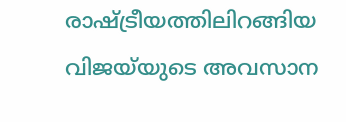രാഷ്ട്രീയത്തിലിറങ്ങിയ വിജയ്‌യുടെ അവസാന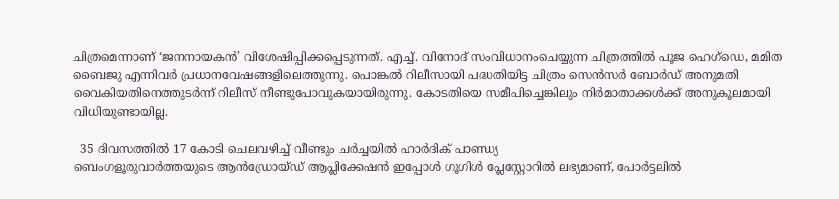ചിത്രമെന്നാണ് ‘ജനനായകൻ’ വിശേഷിപ്പിക്കപ്പെടുന്നത്. എച്ച്. വിനോദ് സംവിധാനംചെയ്യുന്ന ചിത്രത്തിൽ പൂജ ഹെഗ്‌ഡെ, മമിത ബൈജു എന്നിവർ പ്രധാനവേഷങ്ങളിലെത്തുന്നു. പൊങ്കൽ റിലീസായി പദ്ധതിയിട്ട ചിത്രം സെൻസർ ബോർഡ് അനുമതി വൈകിയതിനെത്തുടർന്ന് റിലീസ് നീണ്ടുപോവുകയായിരുന്നു. കോടതിയെ സമീപിച്ചെങ്കിലും നിർമാതാക്കൾക്ക് അനുകൂലമായി വിധിയുണ്ടായില്ല.

  35 ദിവസത്തിൽ 17 കോടി ചെലവഴിച്ച് വീണ്ടും ചർച്ചയിൽ ഹാർദിക് പാണ്ഡ്യ
ബെംഗളൂരുവാർത്തയുടെ ആൻഡ്രോയ്ഡ് ആപ്ലിക്കേഷൻ ഇപ്പോൾ ഗൂഗിൾ പ്ലേസ്റ്റോറിൽ ലഭ്യമാണ്, പോർട്ടലിൽ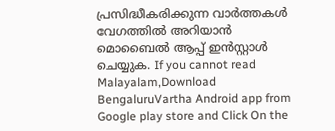പ്രസിദ്ധീകരിക്കുന്ന വാർത്തകൾ വേഗത്തിൽ അറിയാൻ മൊബൈൽ ആപ്പ് ഇൻസ്റ്റാൾ ചെയ്യുക. If you cannot read Malayalam,Download BengaluruVartha Android app from Google play store and Click On the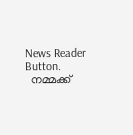News Reader Button.
  നമ്മക്ക്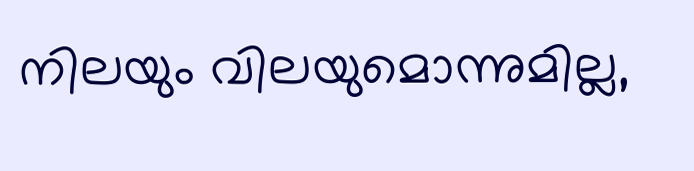നിലയും വിലയുമൊന്നുമില്ല,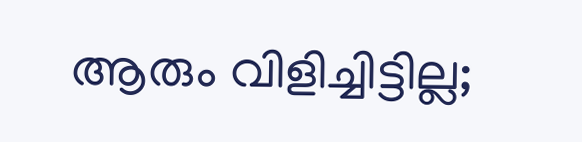ആരും വിളിച്ചിട്ടില്ല;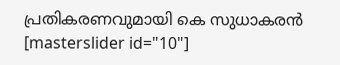പ്രതികരണവുമായി കെ സുധാകരൻ
[masterslider id="10"]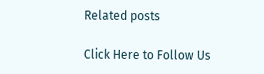Related posts

Click Here to Follow Us